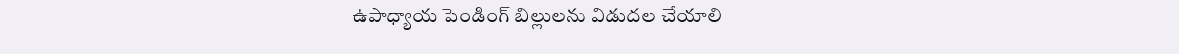ఉపాధ్యాయ పెండింగ్ బిల్లులను విడుద‌ల చేయాలి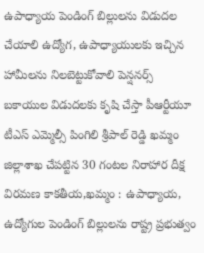ఉపాధ్యాయ పెండింగ్ బిల్లులను విడుద‌ల చేయాలి ఉద్యోగ‌, ఉపాధ్యాయుల‌కు ఇచ్చిన హామీల‌ను నిల‌బెట్టుకోవాలి పెన్షనర్స్ బకాయుల విడుదలకు కృషి చేస్తా పీఆర్టీయూ టీఎస్ ఎమ్మెల్సీ పింగిలి శ్రీపాల్ రెడ్డి ఖమ్మం జిల్లాశాఖ చేపట్టిన 30 గంటల నిరాహార దీక్ష విర‌మ‌ణ కాకతీయ,ఖమ్మం : ఉపాధ్యాయ‌, ఉద్యోగుల పెండింగ్ బిల్లుల‌ను రాష్ట్ర ప్ర‌భుత్వం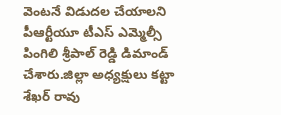వెంట‌నే విడుద‌ల చేయాల‌ని పీఆర్టీయూ టీఎస్ ఎమ్మెల్సీ పింగిలి శ్రీపాల్ రెడ్డి డిమాండ్ చేశారు.జిల్లా అధ్యక్షులు కట్టా శేఖర్ రావు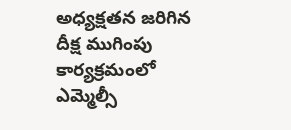అధ్యక్షతన జరిగిన దీక్ష ముగింపు కార్యక్రమంలో ఎమ్మెల్సీ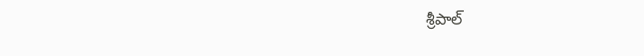శ్రీపాల్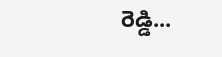రెడ్డి...